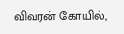விவரன் கோயில்,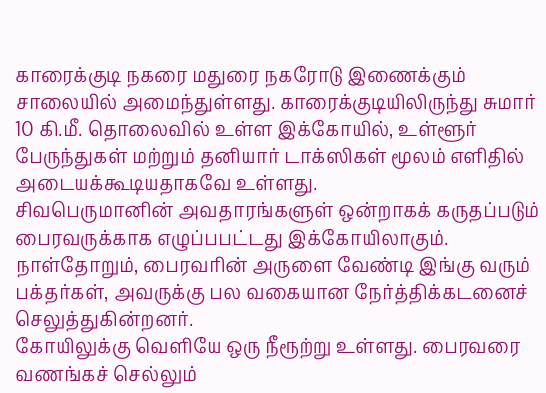காரைக்குடி நகரை மதுரை நகரோடு இணைக்கும் சாலையில் அமைந்துள்ளது. காரைக்குடியிலிருந்து சுமார் 10 கி.மீ. தொலைவில் உள்ள இக்கோயில், உள்ளூர் பேருந்துகள் மற்றும் தனியார் டாக்ஸிகள் மூலம் எளிதில் அடையக்கூடியதாகவே உள்ளது.
சிவபெருமானின் அவதாரங்களுள் ஒன்றாகக் கருதப்படும் பைரவருக்காக எழுப்பபட்டது இக்கோயிலாகும். நாள்தோறும், பைரவரின் அருளை வேண்டி இங்கு வரும் பக்தர்கள், அவருக்கு பல வகையான நேர்த்திக்கடனைச் செலுத்துகின்றனர்.
கோயிலுக்கு வெளியே ஒரு நீரூற்று உள்ளது. பைரவரை வணங்கச் செல்லும்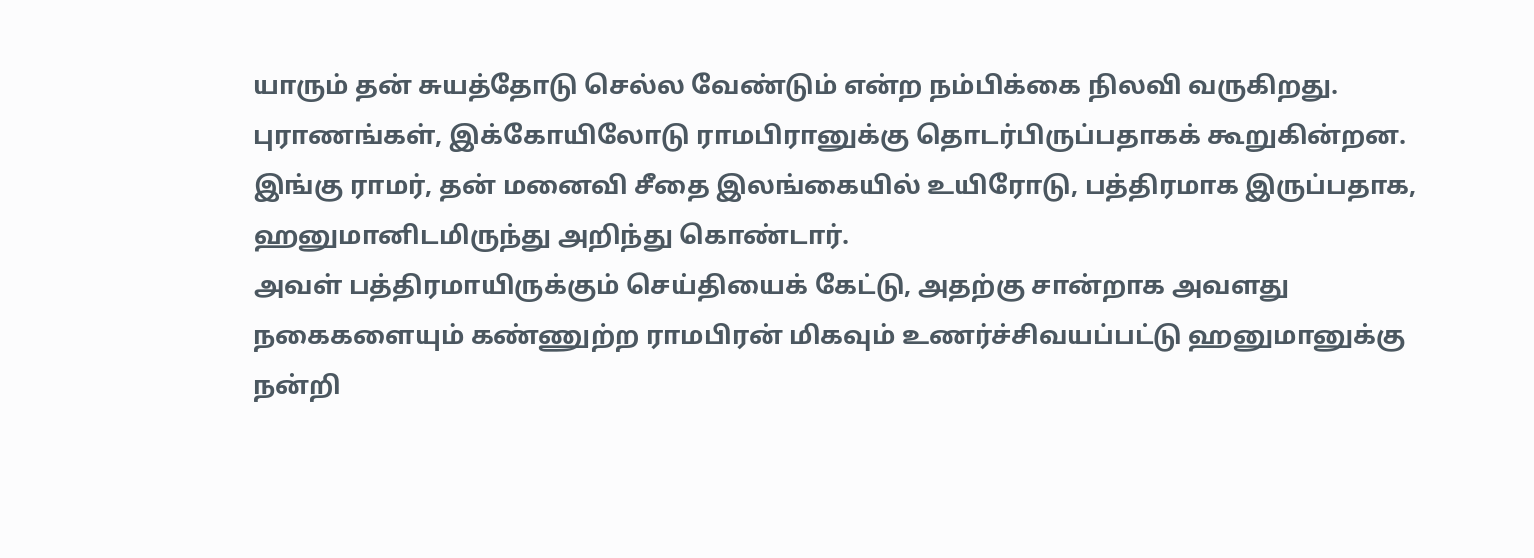யாரும் தன் சுயத்தோடு செல்ல வேண்டும் என்ற நம்பிக்கை நிலவி வருகிறது.
புராணங்கள், இக்கோயிலோடு ராமபிரானுக்கு தொடர்பிருப்பதாகக் கூறுகின்றன. இங்கு ராமர், தன் மனைவி சீதை இலங்கையில் உயிரோடு, பத்திரமாக இருப்பதாக, ஹனுமானிடமிருந்து அறிந்து கொண்டார்.
அவள் பத்திரமாயிருக்கும் செய்தியைக் கேட்டு, அதற்கு சான்றாக அவளது நகைகளையும் கண்ணுற்ற ராமபிரன் மிகவும் உணர்ச்சிவயப்பட்டு ஹனுமானுக்கு நன்றி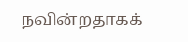நவின்றதாகக்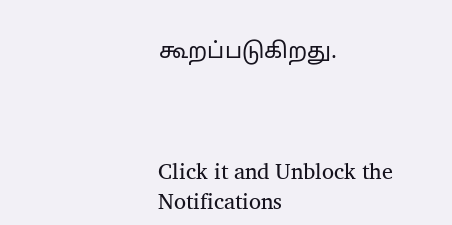கூறப்படுகிறது.



Click it and Unblock the Notifications